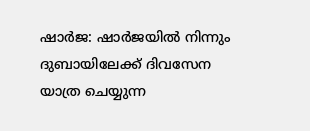ഷാർജ: ഷാർജയിൽ നിന്നും ദുബായിലേക്ക് ദിവസേന യാത്ര ചെയ്യുന്ന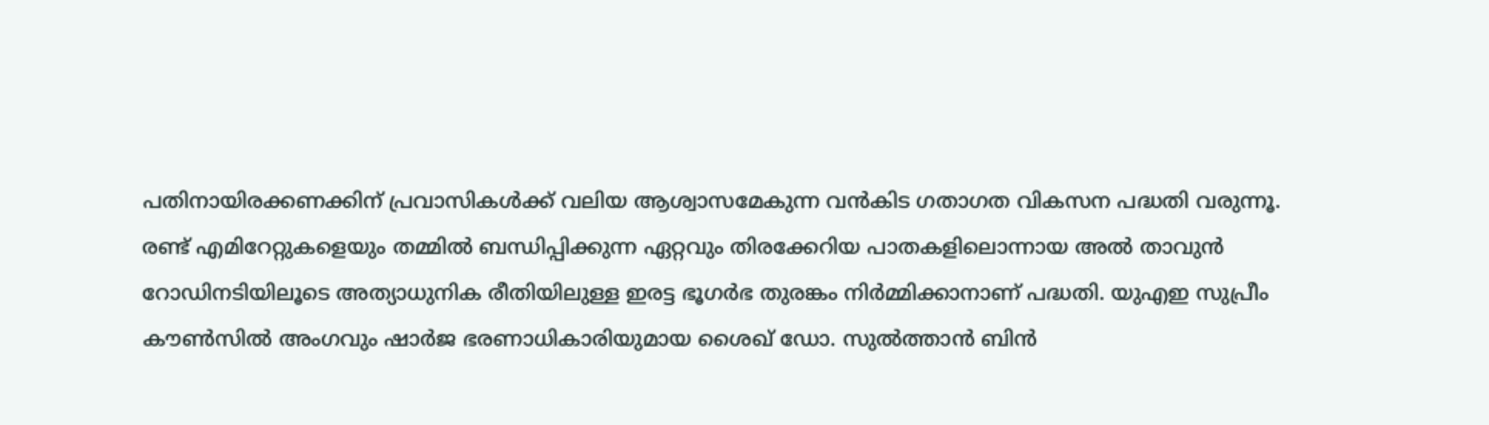പതിനായിരക്കണക്കിന് പ്രവാസികൾക്ക് വലിയ ആശ്വാസമേകുന്ന വൻകിട ഗതാഗത വികസന പദ്ധതി വരുന്നൂ. രണ്ട് എമിറേറ്റുകളെയും തമ്മിൽ ബന്ധിപ്പിക്കുന്ന ഏറ്റവും തിരക്കേറിയ പാതകളിലൊന്നായ അൽ താവുൻ റോഡിനടിയിലൂടെ അത്യാധുനിക രീതിയിലുള്ള ഇരട്ട ഭൂഗർഭ തുരങ്കം നിർമ്മിക്കാനാണ് പദ്ധതി. യുഎഇ സുപ്രീം കൗൺസിൽ അംഗവും ഷാർജ ഭരണാധികാരിയുമായ ശൈഖ് ഡോ. സുൽത്താൻ ബിൻ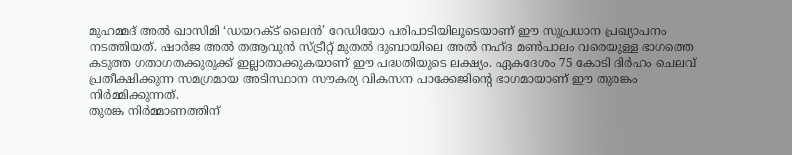മുഹമ്മദ് അൽ ഖാസിമി ‘ഡയറക്ട് ലൈൻ’ റേഡിയോ പരിപാടിയിലൂടെയാണ് ഈ സുപ്രധാന പ്രഖ്യാപനം നടത്തിയത്. ഷാർജ അൽ തആവുൻ സ്ട്രീറ്റ് മുതൽ ദുബായിലെ അൽ നഹ്ദ മൺപാലം വരെയുള്ള ഭാഗത്തെ കടുത്ത ഗതാഗതക്കുരുക്ക് ഇല്ലാതാക്കുകയാണ് ഈ പദ്ധതിയുടെ ലക്ഷ്യം. ഏകദേശം 75 കോടി ദിർഹം ചെലവ് പ്രതീക്ഷിക്കുന്ന സമഗ്രമായ അടിസ്ഥാന സൗകര്യ വികസന പാക്കേജിന്റെ ഭാഗമായാണ് ഈ തുരങ്കം നിർമ്മിക്കുന്നത്.
തുരങ്ക നിർമ്മാണത്തിന്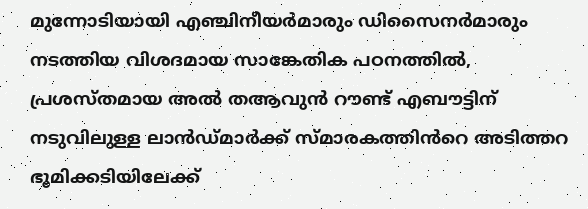മുന്നോടിയായി എഞ്ചിനീയർമാരും ഡിസൈനർമാരും നടത്തിയ വിശദമായ സാങ്കേതിക പഠനത്തിൽ, പ്രശസ്തമായ അൽ തആവുൻ റൗണ്ട് എബൗട്ടിന് നടുവിലുള്ള ലാൻഡ്മാർക്ക് സ്മാരകത്തിൻറെ അടിത്തറ ഭൂമിക്കടിയിലേക്ക്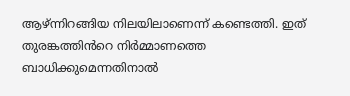ആഴ്ന്നിറങ്ങിയ നിലയിലാണെന്ന് കണ്ടെത്തി. ഇത് തുരങ്കത്തിൻറെ നിർമ്മാണത്തെ ബാധിക്കുമെന്നതിനാൽ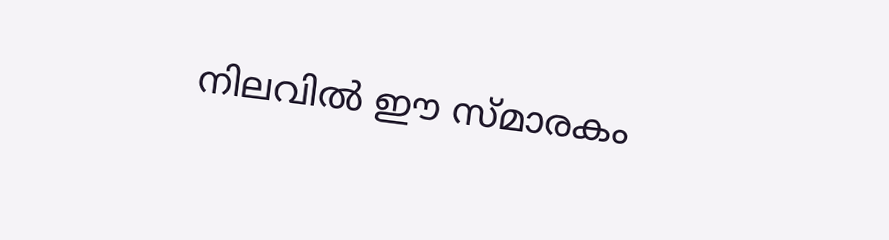നിലവിൽ ഈ സ്മാരകം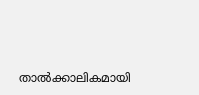താൽക്കാലികമായി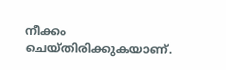നീക്കം ചെയ്തിരിക്കുകയാണ്.